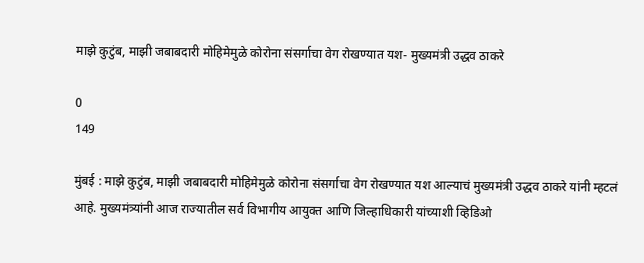माझे कुटुंब, माझी जबाबदारी मोहिमेमुळे कोरोना संसर्गाचा वेग रोखण्यात यश- मुख्यमंत्री उद्धव ठाकरे

0
149

मुंबई : माझे कुटुंब, माझी जबाबदारी मोहिमेमुळे कोरोना संसर्गाचा वेग रोखण्यात यश आल्याचं मुख्यमंत्री उद्धव ठाकरे यांनी म्हटलं आहे. मुख्यमंत्र्यांनी आज राज्यातील सर्व विभागीय आयुक्त आणि जिल्हाधिकारी यांच्याशी व्हिडिओ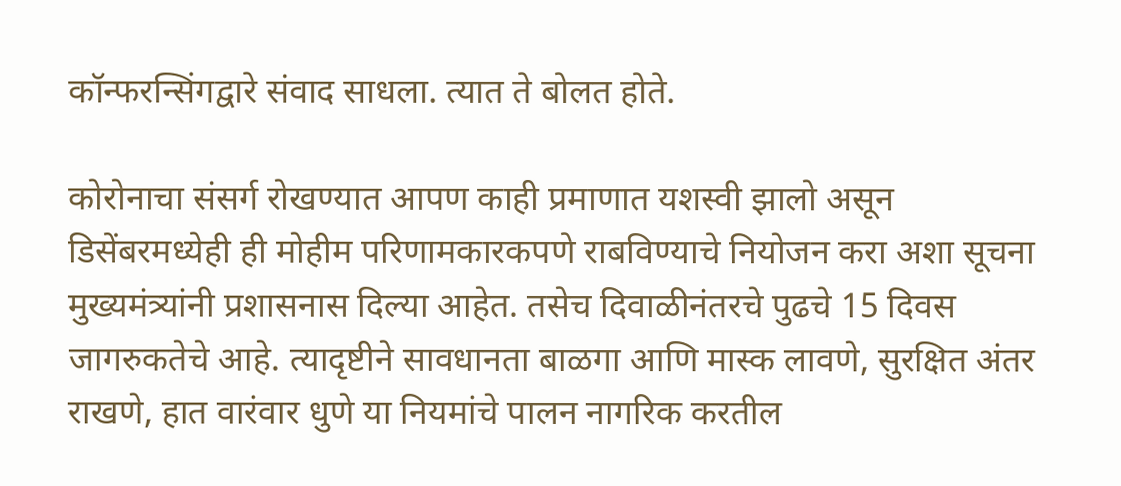कॉन्फरन्सिंगद्वारे संवाद साधला. त्यात ते बोलत होते.

कोरोनाचा संसर्ग रोखण्यात आपण काही प्रमाणात यशस्वी झालो असून डिसेंबरमध्येही ही मोहीम परिणामकारकपणे राबविण्याचे नियोजन करा अशा सूचना मुख्यमंत्र्यांनी प्रशासनास दिल्या आहेत. तसेच दिवाळीनंतरचे पुढचे 15 दिवस जागरुकतेचे आहे. त्यादृष्टीने सावधानता बाळगा आणि मास्क लावणे, सुरक्षित अंतर राखणे, हात वारंवार धुणे या नियमांचे पालन नागरिक करतील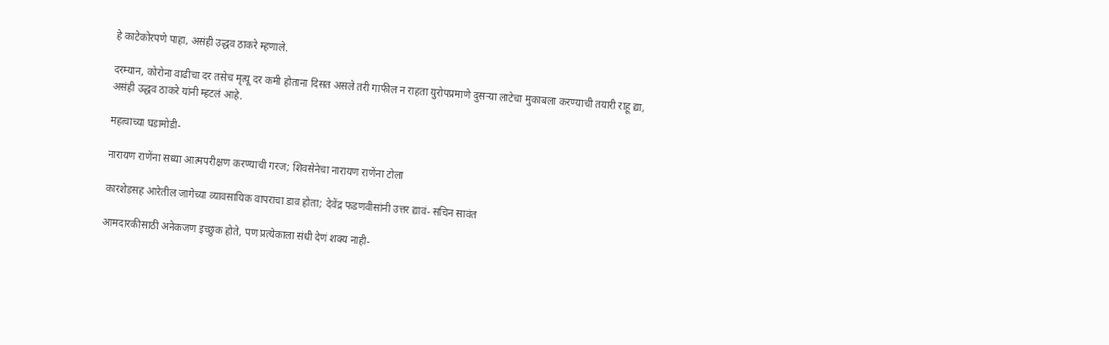हे काटेकोरपणे पाहा, असंही उद्धव ठाकरे म्हणाले.

दरम्यान, कोरोना वाढीचा दर तसेच मृत्यू दर कमी होताना दिसत असले तरी गाफील न राहता युरोपप्रमाणे दुसऱ्या लाटेचा मुकाबला करण्याची तयारी राहू द्या, असंही उद्धव ठाकरे यांनी म्हटलं आहे.

महत्वाच्या घडामोडी-

नारायण राणेंना सध्या आत्मपरीक्षण करण्याची गरज; शिवसेनेचा नारायण राणेंना टोला

कारशेडसह आरेतील जागेच्या व्यावसायिक वापराचा डाव होता; देवेंद्र फडणवीसांनी उत्तर द्यावं- सचिन सावंत

आमदारकीसाठी अनेकजण इच्छुक होते, पण प्रत्येकाला संधी देणं शक्य नाही-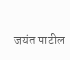जयंत पाटील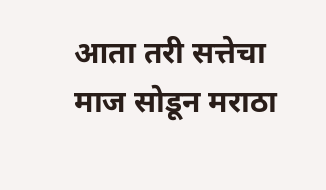आता तरी सत्तेचा माज सोडून मराठा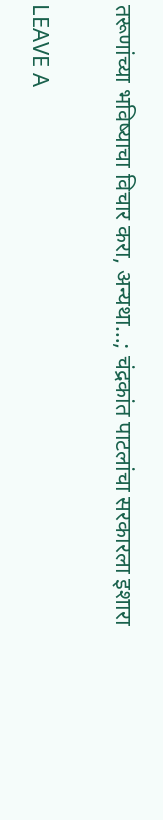तरूणांच्या भविष्याचा विचार करा, अन्यथा…; चंद्रकांत पाटलांचा सरकारला इशारा

LEAVE A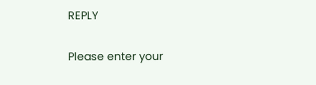REPLY

Please enter your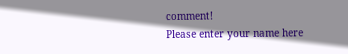comment!
Please enter your name here